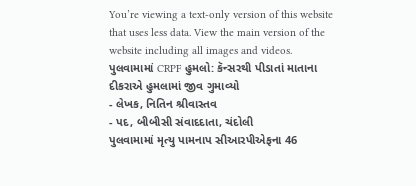You’re viewing a text-only version of this website that uses less data. View the main version of the website including all images and videos.
પુલવામામાં CRPF હુમલો: કૅન્સરથી પીડાતાં માતાના દીકરાએ હુમલામાં જીવ ગુમાવ્યો
- લેખક, નિતિન શ્રીવાસ્તવ
- પદ, બીબીસી સંવાદદાતા, ચંદોલી
પુલવામામાં મૃત્યુ પામનાપ સીઆરપીએફના 46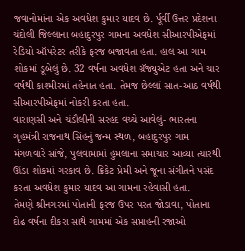જવાનોમાંના એક અવધેશ કુમાર યાદવ છે. ર્પૂર્વી ઉત્તર પ્રદેશના ચંદોલી જિલ્લાના બહાદુરપુર ગામના અવધેશ સીઆરપીએફમાં રેડિયો ઑપરેટર તરીકે ફરજ બજાવતા હતા. હાલ આ ગામ શોકમાં ડૂબેલું છે. 32 વર્ષના અવધેશ ગ્રૅજ્યુએટ હતા અને ચાર વર્ષથી કાશ્મીરમાં તહેનાત હતા. તેમજ છેલ્લાં સાત-આઠ વર્ષથી સીઆરપીએફમાં નોકરી કરતા હતા.
વારાણસી અને ચંડૌલીની સરહદ વચ્ચે આવેલું- ભારતના ગૃહમંત્રી રાજનાથ સિંહનું જન્મ સ્થળ, બહાદુરપુર ગામ મંગળવારે સાંજે, પુલવામામાં હુમલાના સમાચાર આવ્યા ત્યારથી ઊંડા શોકમાં ગરકાવ છે. ક્રિકેટ પ્રેમી અને જૂના સંગીતને પસંદ કરતા અવધેશ કુમાર યાદવ આ ગામના રહેવાસી હતા.
તેમણે શ્રીનગરમાં પોતાની ફરજ ઉપર પરત જોડાવા, પોતાના દોઢ વર્ષના દીકરા સાથે ગામમાં એક સપ્તાહની રજાઓ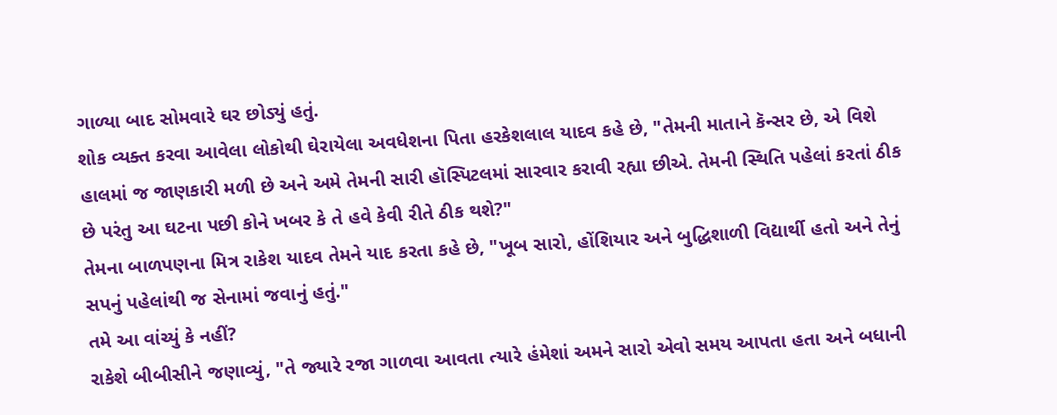ગાળ્યા બાદ સોમવારે ઘર છોડ્યું હતું.
શોક વ્યક્ત કરવા આવેલા લોકોથી ઘેરાયેલા અવધેશના પિતા હરકેશલાલ યાદવ કહે છે, "તેમની માતાને કૅન્સર છે, એ વિશે હાલમાં જ જાણકારી મળી છે અને અમે તેમની સારી હૉસ્પિટલમાં સારવાર કરાવી રહ્યા છીએ. તેમની સ્થિતિ પહેલાં કરતાં ઠીક છે પરંતુ આ ઘટના પછી કોને ખબર કે તે હવે કેવી રીતે ઠીક થશે?"
તેમના બાળપણના મિત્ર રાકેશ યાદવ તેમને યાદ કરતા કહે છે, "ખૂબ સારો, હોંશિયાર અને બુદ્ધિશાળી વિદ્યાર્થી હતો અને તેનું સપનું પહેલાંથી જ સેનામાં જવાનું હતું."
તમે આ વાંચ્યું કે નહીં?
રાકેશે બીબીસીને જણાવ્યું, "તે જ્યારે રજા ગાળવા આવતા ત્યારે હંમેશાં અમને સારો એવો સમય આપતા હતા અને બધાની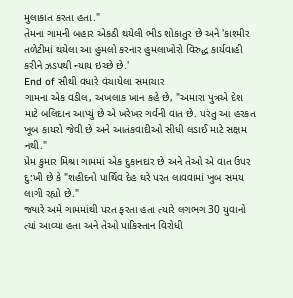મુલાકાત કરતા હતા."
તેમના ગામની બહાર એકઠી થયેલી ભીડ શોકાતુર છે અને 'કાશ્મીર તળેટીમાં થયેલા આ હુમલો કરનાર હુમલાખોરો વિરુદ્ધ કાર્યવાહી કરીને ઝડપથી ન્યાય ઇચ્છે છે.'
End of સૌથી વધારે વંચાયેલા સમાચાર
ગામના એક વડીલ, અખલાક ખાન કહે છે, "અમારા પુત્રએ દેશ માટે બલિદાન આપ્યું છે એ ખરેખર ગર્વની વાત છે. પરંતુ આ હરકત ખૂબ કાયરો જેવી છે અને આતંકવાદીઓ સીધી લડાઈ માટે સક્ષમ નથી."
પ્રેમ કુમાર મિશ્રા ગામમાં એક દુકાનદાર છે અને તેઓ એ વાત ઉપર દુ:ખી છે કે "શહીદનો પાર્થિવ દેહ ઘરે પરત લાવવામાં ખુબ સમય લાગી રહ્યો છે."
જ્યારે અમે ગામમાંથી પરત ફરતા હતા ત્યારે લગભગ 30 યુવાનો ત્યાં આવ્યા હતા અને તેઓ પાકિસ્તાન વિરોધી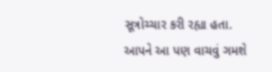સૂત્રોચ્ચાર કરી રહ્યા હતા.
આપને આ પણ વાચવું ગમશે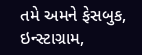તમે અમને ફેસબુક, ઇન્સ્ટાગ્રામ,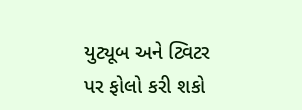યુટ્યૂબ અને ટ્વિટર પર ફોલો કરી શકો